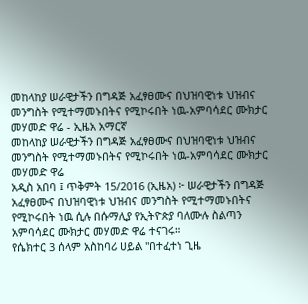መከላከያ ሠራዊታችን በግዳጅ አፈፃፀሙና በህዝባዊነቱ ህዝብና መንግስት የሚተማመኑበትና የሚኮሩበት ነዉ-አምባሳደር ሙክታር መሃመድ ዋሬ - ኢዜአ አማርኛ
መከላከያ ሠራዊታችን በግዳጅ አፈፃፀሙና በህዝባዊነቱ ህዝብና መንግስት የሚተማመኑበትና የሚኮሩበት ነዉ-አምባሳደር ሙክታር መሃመድ ዋሬ
አዲስ አበባ ፤ ጥቅምት 15/2016 (ኢዜአ) ፦ ሠራዊታችን በግዳጅ አፈፃፀሙና በህዝባዊነቱ ህዝብና መንግስት የሚተማመኑበትና የሚኮሩበት ነዉ ሲሉ በሱማሊያ የኢትዮጵያ ባለሙሉ ስልጣን አምባሳደር ሙክታር መሃመድ ዋሬ ተናገሩ።
የሴክተር 3 ሰላም አስከባሪ ሀይል "በተፈተነ ጊዜ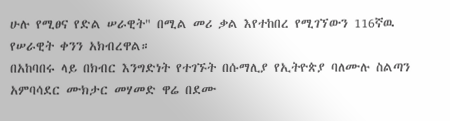ሁሉ የሚፀና የድል ሠራዊት" በሚል መሪ ቃል እየተከበረ የሚገኘውን 116ኛዉ የሠራዊት ቀንን አክብረዋል።
በአከባበሩ ላይ በክብር እንግድነት የተገኙት በሱማሊያ የኢትዮጵያ ባለሙሉ ስልጣን አምባሳደር ሙክታር መሃመድ ዋሬ በደሙ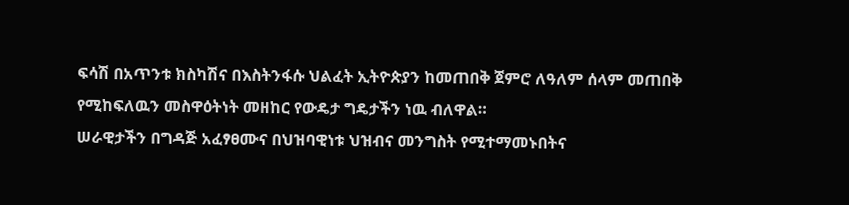ፍሳሽ በአጥንቱ ክስካሽና በእስትንፋሱ ህልፈት ኢትዮጵያን ከመጠበቅ ጀምሮ ለዓለም ሰላም መጠበቅ የሚከፍለዉን መስዋዕትነት መዘከር የውዴታ ግዴታችን ነዉ ብለዋል።
ሠራዊታችን በግዳጅ አፈፃፀሙና በህዝባዊነቱ ህዝብና መንግስት የሚተማመኑበትና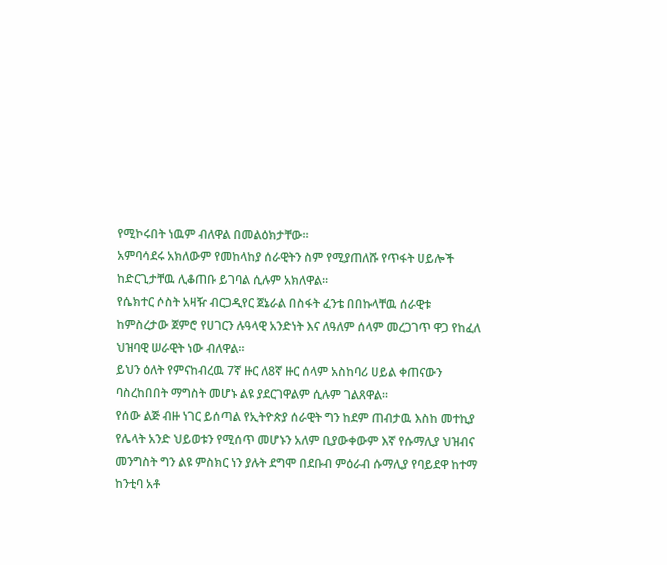የሚኮሩበት ነዉም ብለዋል በመልዕክታቸው።
አምባሳደሩ አክለውም የመከላከያ ሰራዊትን ስም የሚያጠለሹ የጥፋት ሀይሎች ከድርጊታቸዉ ሊቆጠቡ ይገባል ሲሉም አክለዋል።
የሴክተር ሶስት አዛዥ ብርጋዲየር ጀኔራል በስፋት ፈንቴ በበኩላቸዉ ሰራዊቱ ከምስረታው ጀምሮ የሀገርን ሉዓላዊ አንድነት እና ለዓለም ሰላም መረጋገጥ ዋጋ የከፈለ ህዝባዊ ሠራዊት ነው ብለዋል።
ይህን ዕለት የምናከብረዉ 7ኛ ዙር ለ8ኛ ዙር ሰላም አስከባሪ ሀይል ቀጠናውን ባስረከበበት ማግስት መሆኑ ልዩ ያደርገዋልም ሲሉም ገልጸዋል።
የሰው ልጅ ብዙ ነገር ይሰጣል የኢትዮጵያ ሰራዊት ግን ከደም ጠብታዉ እስከ መተኪያ የሌላት አንድ ህይወቱን የሚሰጥ መሆኑን አለም ቢያውቀውም እኛ የሱማሊያ ህዝብና መንግስት ግን ልዩ ምስክር ነን ያሉት ደግሞ በደቡብ ምዕራብ ሱማሊያ የባይደዋ ከተማ ከንቲባ አቶ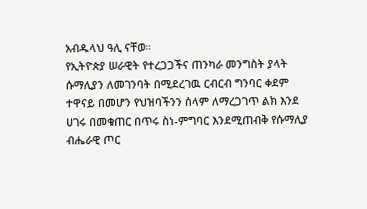አብዱላህ ዓሊ ናቸወ።
የኢትዮጵያ ሠራዊት የተረጋጋችና ጠንካራ መንግስት ያላት ሱማሊያን ለመገንባት በሚደረገዉ ርብርብ ግንባር ቀደም ተዋናይ በመሆን የህዝባችንን ሰላም ለማረጋገጥ ልክ እንደ ሀገሩ በመቁጠር በጥሩ ስነ-ምግባር እንደሚጠብቅ የሱማሊያ ብሔራዊ ጦር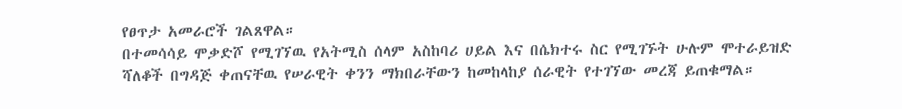የፀጥታ አመራሮች ገልጸዋል።
በተመሳሳይ ሞቃድሾ የሚገኘዉ የአትሚስ ሰላም አስከባሪ ሀይል እና በሴክተሩ ስር የሚገኙት ሁሉም ሞተራይዝድ ሻለቆች በግዳጅ ቀጠናቸዉ የሠራዊት ቀንን ማክበራቸውን ከመከላከያ ሰራዊት የተገኘው መረጃ ይጠቁማል።